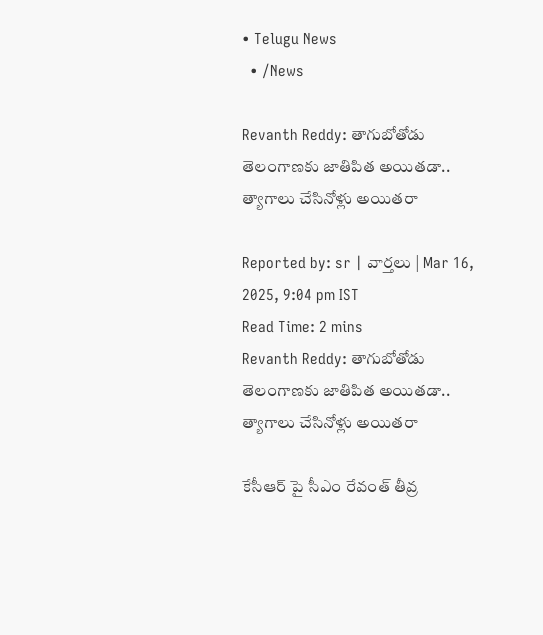• Telugu News
  • /News

Revanth Reddy: తాగుబోతోడు తెలంగాణకు జాతిపిత అయితడా.. త్యాగాలు చేసినోళ్లు అయితరా

Reported by: sr | వార్త‌లు | Mar 16, 2025, 9:04 pm IST
Read Time: 2 mins
Revanth Reddy: తాగుబోతోడు తెలంగాణకు జాతిపిత అయితడా.. త్యాగాలు చేసినోళ్లు అయితరా

కేసీఆర్ పై సీఎం రేవంత్ తీవ్ర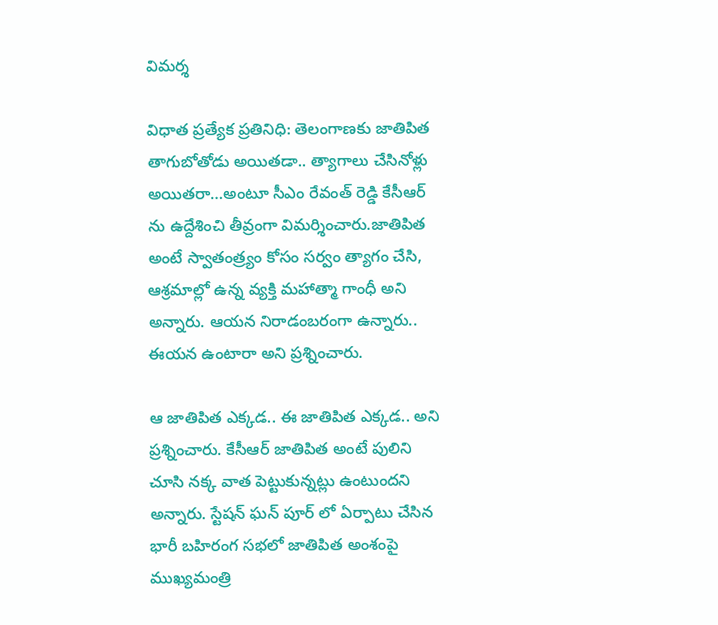విమర్శ

విధాత ప్రత్యేక ప్రతినిధి: తెలంగాణకు జాతిపిత తాగుబోతోడు అయితడా.. త్యాగాలు చేసినోళ్లు అయితరా…అంటూ సీఎం రేవంత్ రెడ్డి కేసీఆర్ ను ఉద్దేశించి తీవ్రంగా విమర్శించారు.జాతిపిత అంటే స్వాతంత్ర్యం కోసం సర్వం త్యాగం చేసి, ఆశ్రమాల్లో ఉన్న వ్యక్తి మహాత్మా గాంధీ అని అన్నారు. ఆయన నిరాడంబరంగా ఉన్నారు.. ఈయన ఉంటారా అని ప్రశ్నించారు.

ఆ జాతిపిత ఎక్కడ.. ఈ జాతిపిత ఎక్కడ.. అని ప్రశ్నించారు. కేసీఆర్ జాతిపిత అంటే పులిని చూసి నక్క వాత పెట్టుకున్నట్లు ఉంటుందని అన్నారు. స్టేషన్ ఘన్ పూర్ లో ఏర్పాటు చేసిన భారీ బహిరంగ సభలో జాతిపిత అంశంపై ముఖ్యమంత్రి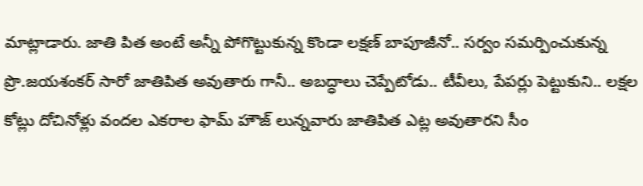మాట్లాడారు. జాతి పిత అంటే అన్నీ పోగొట్టుకున్న కొండా లక్షణ్ బాపూజీనో.. సర్వం సమర్పించుకున్న ప్రొ.జయశంకర్ సారో జాతిపిత అవుతారు గానీ.. అబద్ధాలు చెప్పేటోడు.. టీవీలు, పేపర్లు పెట్టుకుని.. లక్షల కోట్లు దోచినోళ్లు వందల ఎకరాల ఫామ్ హౌజ్ లున్నవారు జాతిపిత ఎట్ల అవుతారని సీం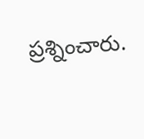ప్రశ్నించారు.